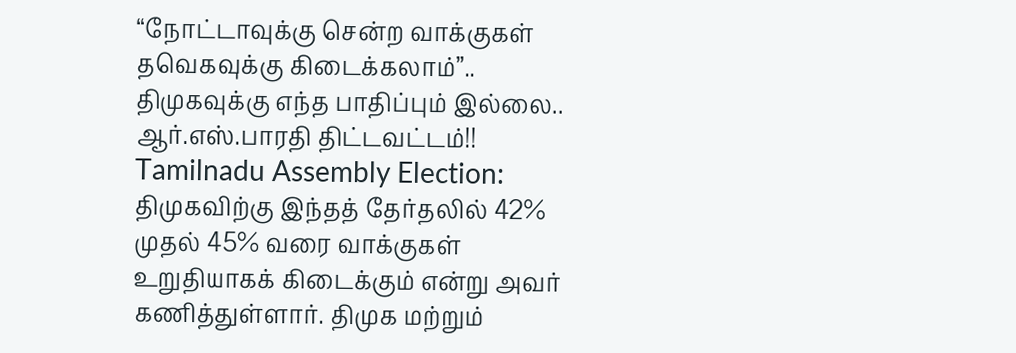“நோட்டாவுக்கு சென்ற வாக்குகள் தவெகவுக்கு கிடைக்கலாம்”.. திமுகவுக்கு எந்த பாதிப்பும் இல்லை.. ஆர்.எஸ்.பாரதி திட்டவட்டம்!!
Tamilnadu Assembly Election: திமுகவிற்கு இந்தத் தேர்தலில் 42% முதல் 45% வரை வாக்குகள் உறுதியாகக் கிடைக்கும் என்று அவர் கணித்துள்ளார். திமுக மற்றும்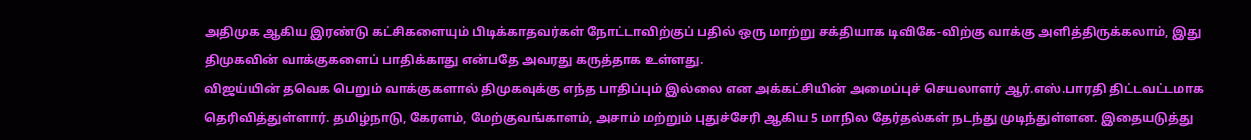அதிமுக ஆகிய இரண்டு கட்சிகளையும் பிடிக்காதவர்கள் நோட்டாவிற்குப் பதில் ஒரு மாற்று சக்தியாக டிவிகே-விற்கு வாக்கு அளித்திருக்கலாம், இது திமுகவின் வாக்குகளைப் பாதிக்காது என்பதே அவரது கருத்தாக உள்ளது.
விஜய்யின் தவெக பெறும் வாக்குகளால் திமுகவுக்கு எந்த பாதிப்பும் இல்லை என அக்கட்சியின் அமைப்புச் செயலாளர் ஆர்.எஸ்.பாரதி திட்டவட்டமாக தெரிவித்துள்ளார். தமிழ்நாடு, கேரளம், மேற்குவங்காளம், அசாம் மற்றும் புதுச்சேரி ஆகிய 5 மாநில தேர்தல்கள் நடந்து முடிந்துள்ளன. இதையடுத்து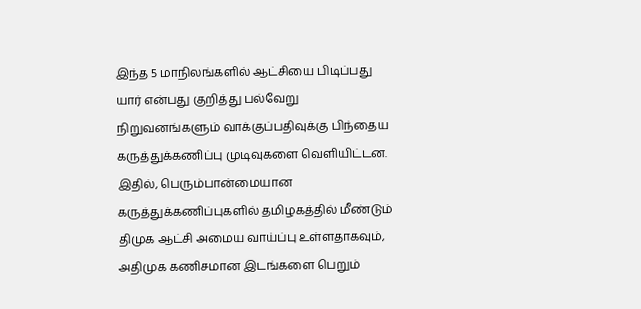இந்த 5 மாநிலங்களில் ஆட்சியை பிடிப்பது யார் என்பது குறித்து பல்வேறு நிறுவனங்களும் வாக்குப்பதிவுக்கு பிந்தைய கருத்துக்கணிப்பு முடிவுகளை வெளியிட்டன. இதில், பெரும்பான்மையான கருத்துக்கணிப்புகளில் தமிழகத்தில் மீண்டும் திமுக ஆட்சி அமைய வாய்ப்பு உள்ளதாகவும், அதிமுக கணிசமான இடங்களை பெறும்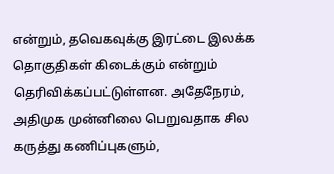என்றும், தவெகவுக்கு இரட்டை இலக்க தொகுதிகள் கிடைக்கும் என்றும் தெரிவிக்கப்பட்டுள்ளன. அதேநேரம், அதிமுக முன்னிலை பெறுவதாக சில கருத்து கணிப்புகளும்,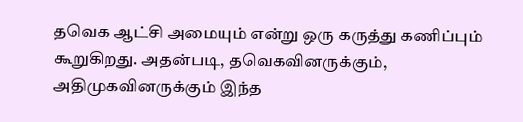தவெக ஆட்சி அமையும் என்று ஒரு கருத்து கணிப்பும் கூறுகிறது. அதன்படி, தவெகவினருக்கும், அதிமுகவினருக்கும் இந்த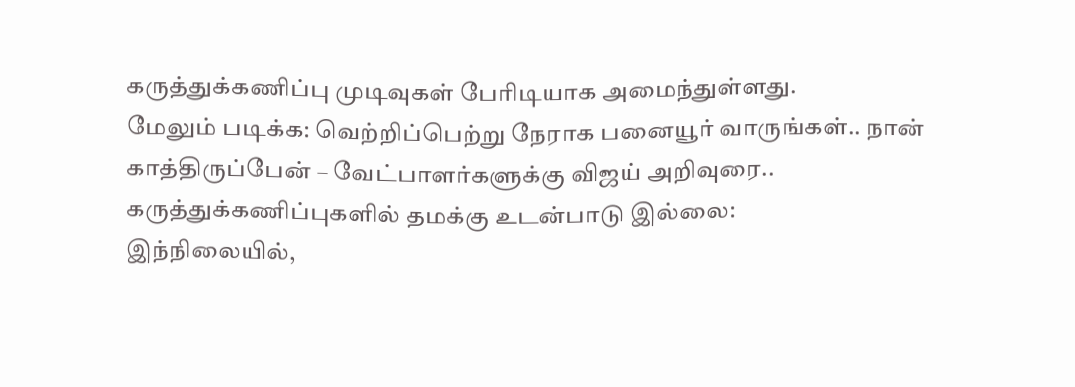கருத்துக்கணிப்பு முடிவுகள் பேரிடியாக அமைந்துள்ளது.
மேலும் படிக்க: வெற்றிப்பெற்று நேராக பனையூர் வாருங்கள்.. நான் காத்திருப்பேன் – வேட்பாளர்களுக்கு விஜய் அறிவுரை..
கருத்துக்கணிப்புகளில் தமக்கு உடன்பாடு இல்லை:
இந்நிலையில்,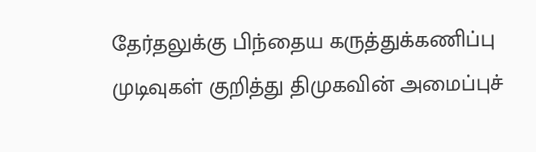தேர்தலுக்கு பிந்தைய கருத்துக்கணிப்பு முடிவுகள் குறித்து திமுகவின் அமைப்புச்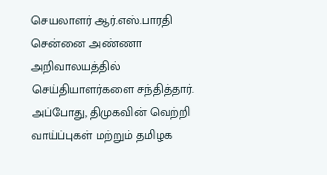செயலாளர் ஆர்.எஸ்.பாரதி சென்னை அண்ணா அறிவாலயத்தில் செய்தியாளர்களை சந்தித்தார். அப்போது, திமுகவின் வெற்றி வாய்ப்புகள் மற்றும் தமிழக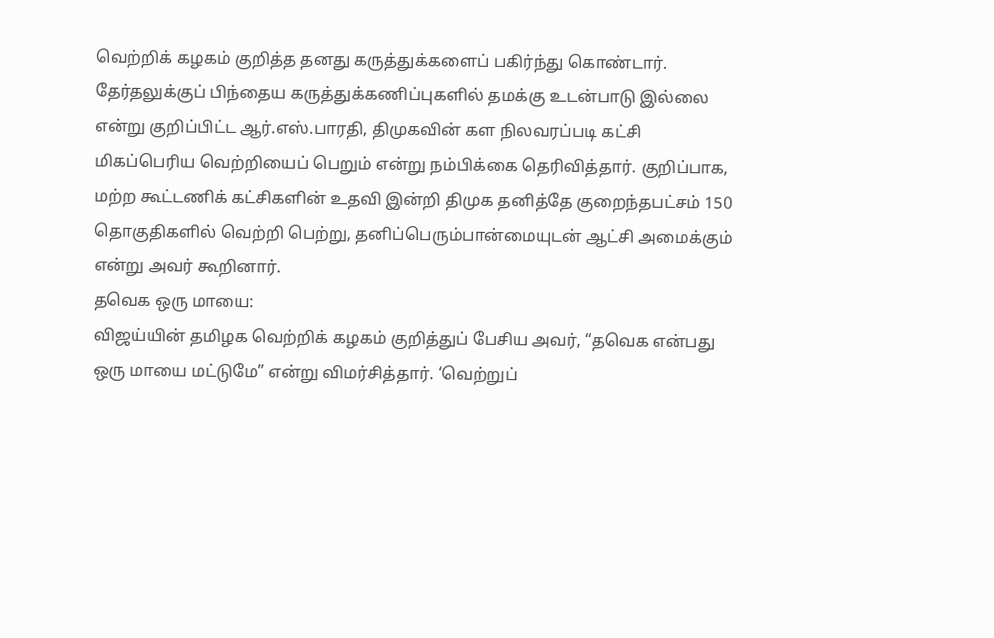வெற்றிக் கழகம் குறித்த தனது கருத்துக்களைப் பகிர்ந்து கொண்டார். தேர்தலுக்குப் பிந்தைய கருத்துக்கணிப்புகளில் தமக்கு உடன்பாடு இல்லை என்று குறிப்பிட்ட ஆர்.எஸ்.பாரதி, திமுகவின் கள நிலவரப்படி கட்சி மிகப்பெரிய வெற்றியைப் பெறும் என்று நம்பிக்கை தெரிவித்தார். குறிப்பாக, மற்ற கூட்டணிக் கட்சிகளின் உதவி இன்றி திமுக தனித்தே குறைந்தபட்சம் 150 தொகுதிகளில் வெற்றி பெற்று, தனிப்பெரும்பான்மையுடன் ஆட்சி அமைக்கும் என்று அவர் கூறினார்.
தவெக ஒரு மாயை:
விஜய்யின் தமிழக வெற்றிக் கழகம் குறித்துப் பேசிய அவர், “தவெக என்பது ஒரு மாயை மட்டுமே” என்று விமர்சித்தார். ‘வெற்றுப்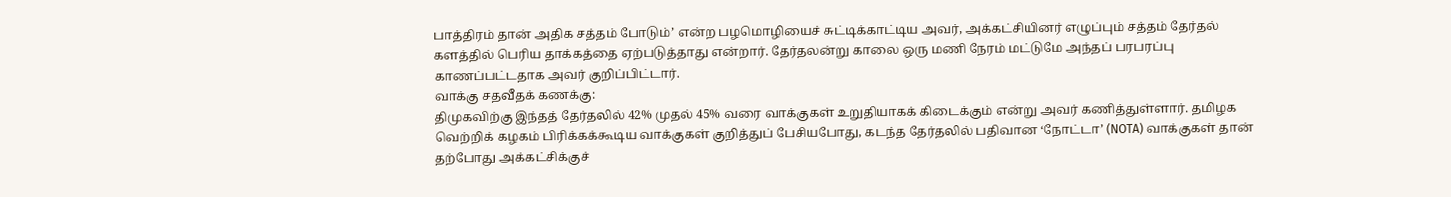பாத்திரம் தான் அதிக சத்தம் போடும்’ என்ற பழமொழியைச் சுட்டிக்காட்டிய அவர், அக்கட்சியினர் எழுப்பும் சத்தம் தேர்தல் களத்தில் பெரிய தாக்கத்தை ஏற்படுத்தாது என்றார். தேர்தலன்று காலை ஒரு மணி நேரம் மட்டுமே அந்தப் பரபரப்பு காணப்பட்டதாக அவர் குறிப்பிட்டார்.
வாக்கு சதவீதக் கணக்கு:
திமுகவிற்கு இந்தத் தேர்தலில் 42% முதல் 45% வரை வாக்குகள் உறுதியாகக் கிடைக்கும் என்று அவர் கணித்துள்ளார். தமிழக வெற்றிக் கழகம் பிரிக்கக்கூடிய வாக்குகள் குறித்துப் பேசியபோது, கடந்த தேர்தலில் பதிவான ‘நோட்டா’ (NOTA) வாக்குகள் தான் தற்போது அக்கட்சிக்குச்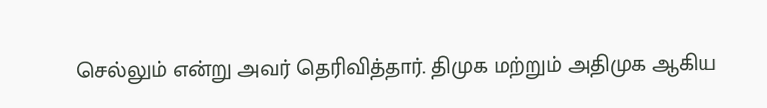செல்லும் என்று அவர் தெரிவித்தார். திமுக மற்றும் அதிமுக ஆகிய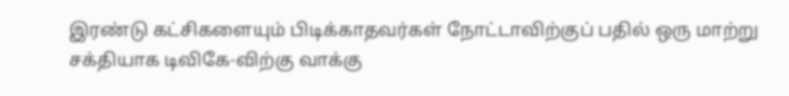இரண்டு கட்சிகளையும் பிடிக்காதவர்கள் நோட்டாவிற்குப் பதில் ஒரு மாற்று சக்தியாக டிவிகே-விற்கு வாக்கு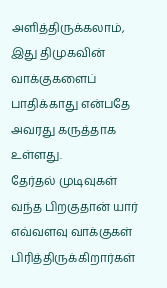அளித்திருக்கலாம், இது திமுகவின் வாக்குகளைப் பாதிக்காது என்பதே அவரது கருத்தாக உள்ளது.
தேர்தல் முடிவுகள் வந்த பிறகுதான் யார் எவ்வளவு வாக்குகள் பிரித்திருக்கிறார்கள்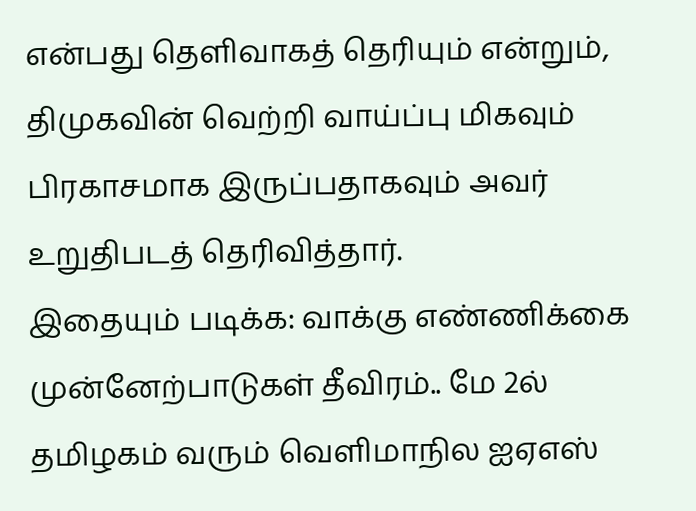என்பது தெளிவாகத் தெரியும் என்றும், திமுகவின் வெற்றி வாய்ப்பு மிகவும் பிரகாசமாக இருப்பதாகவும் அவர் உறுதிபடத் தெரிவித்தார்.
இதையும் படிக்க: வாக்கு எண்ணிக்கை முன்னேற்பாடுகள் தீவிரம்.. மே 2ல் தமிழகம் வரும் வெளிமாநில ஐஏஎஸ்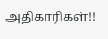அதிகாரிகள்!!